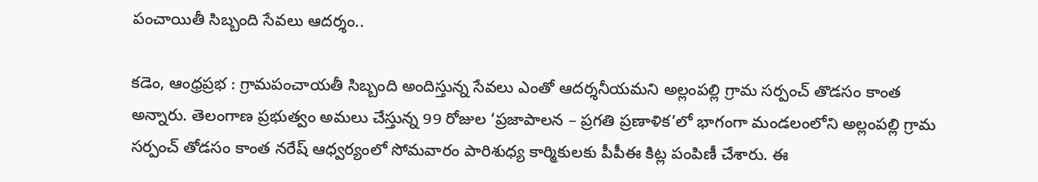పంచాయితీ సిబ్బంది సేవలు ఆదర్శం..

కడెం, ఆంధ్రప్రభ : గ్రామపంచాయతీ సిబ్బంది అందిస్తున్న సేవలు ఎంతో ఆదర్శనీయమని అల్లంపల్లి గ్రామ సర్పంచ్ తొడసం కాంత అన్నారు. తెలంగాణ ప్రభుత్వం అమలు చేస్తున్న 99 రోజుల ‘ప్రజాపాలన – ప్రగతి ప్రణాళిక’లో భాగంగా మండలంలోని అల్లంపల్లి గ్రామ సర్పంచ్ తోడసం కాంత నరేష్ ఆధ్వర్యంలో సోమవారం పారిశుధ్య కార్మికులకు పీపీఈ కిట్ల పంపిణీ చేశారు. ఈ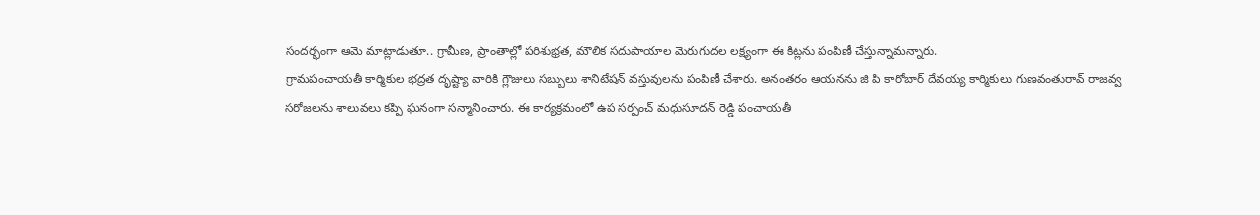సందర్భంగా ఆమె మాట్లాడుతూ.. గ్రామీణ, ప్రాంతాల్లో పరిశుభ్రత, మౌలిక సదుపాయాల మెరుగుదల లక్ష్యంగా ఈ కిట్లను పంపిణీ చేస్తున్నామన్నారు.
గ్రామపంచాయతీ కార్మికుల భద్రత దృష్ట్యా వారికి గ్లౌజులు సబ్బులు శానిటేషన్ వస్తువులను పంపిణీ చేశారు. అనంతరం ఆయనను జి పి కారోబార్ దేవయ్య కార్మికులు గుణవంతురావ్ రాజవ్వ సరోజలను శాలువలు కప్పి ఘనంగా సన్మానించారు. ఈ కార్యక్రమంలో ఉప సర్పంచ్ మధుసూదన్ రెడ్డి పంచాయతీ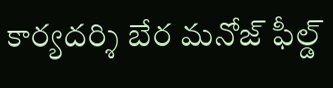కార్యదర్శి బేర మనోజ్ ఫీల్డ్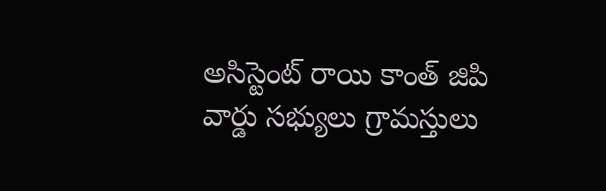అసిస్టెంట్ రాయి కాంత్ జిపి వార్డు సభ్యులు గ్రామస్తులు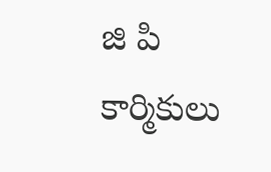జి పి కార్మికులు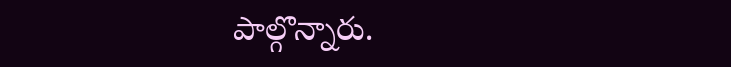పాల్గొన్నారు.